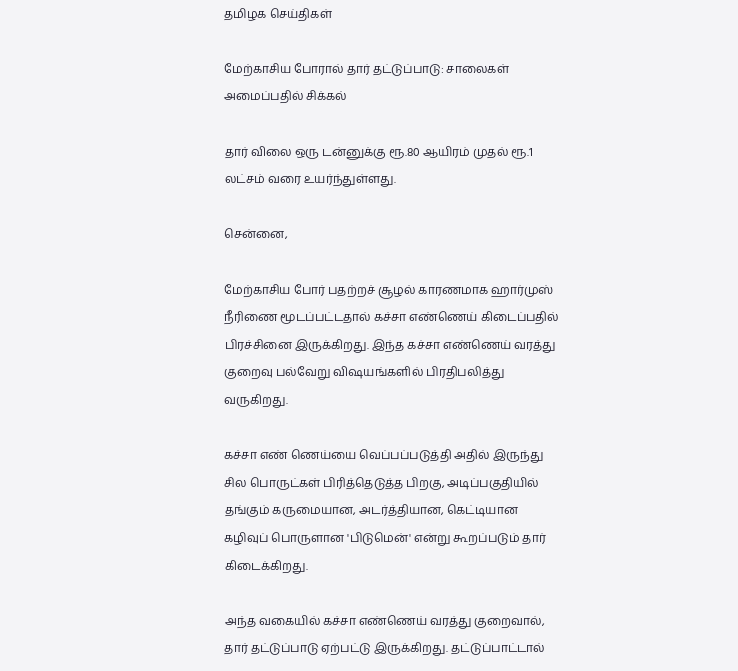தமிழக செய்திகள்

மேற்காசிய போரால் தார் தட்டுப்பாடு: சாலைகள் அமைப்பதில் சிக்கல்

தார் விலை ஒரு டன்னுக்கு ரூ.80 ஆயிரம் முதல் ரூ.1 லட்சம் வரை உயர்ந்துள்ளது.

சென்னை,

மேற்காசிய போர் பதற்றச் சூழல் காரணமாக ஹார்முஸ் நீரிணை மூடப்பட்டதால் கச்சா எண்ணெய் கிடைப்பதில் பிரச்சினை இருக்கிறது. இந்த கச்சா எண்ணெய் வரத்து குறைவு பல்வேறு விஷயங்களில் பிரதிபலித்து வருகிறது.

கச்சா எண் ணெய்யை வெப்பப்படுத்தி அதில் இருந்து சில பொருட்கள் பிரித்தெடுத்த பிறகு, அடிப்பகுதியில் தங்கும் கருமையான, அடர்த்தியான, கெட்டியான கழிவுப் பொருளான 'பிடுமென்' என்று கூறப்படும் தார் கிடைக்கிறது.

அந்த வகையில் கச்சா எண்ணெய் வரத்து குறைவால், தார் தட்டுப்பாடு ஏற்பட்டு இருக்கிறது. தட்டுப்பாட்டால்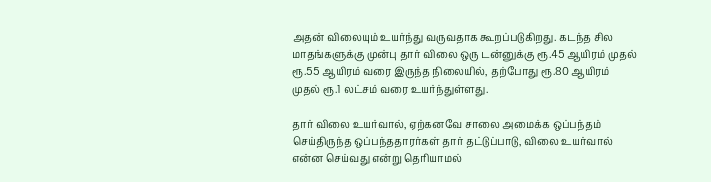அதன் விலையும் உயர்ந்து வருவதாக கூறப்படுகிறது. கடந்த சில மாதங்களுக்கு முன்பு தார் விலை ஒரு டன்னுக்கு ரூ.45 ஆயிரம் முதல் ரூ.55 ஆயிரம் வரை இருந்த நிலையில், தற்போது ரூ.80 ஆயிரம் முதல் ரூ.1 லட்சம் வரை உயர்ந்துள்ளது.

தார் விலை உயர்வால், ஏற்கனவே சாலை அமைக்க ஒப்பந்தம் செய்திருந்த ஒப்பந்ததாரர்கள் தார் தட்டுப்பாடு, விலை உயர்வால் என்ன செய்வது என்று தெரியாமல்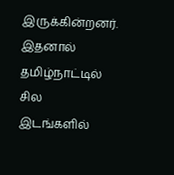இருக்கின்றனர். இதனால் தமிழ்நாட்டில் சில இடங்களில்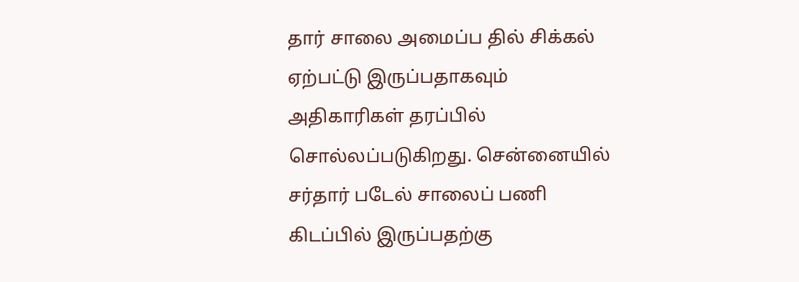தார் சாலை அமைப்ப தில் சிக்கல் ஏற்பட்டு இருப்பதாகவும் அதிகாரிகள் தரப்பில் சொல்லப்படுகிறது. சென்னையில் சர்தார் படேல் சாலைப் பணி கிடப்பில் இருப்பதற்கு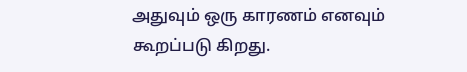அதுவும் ஒரு காரணம் எனவும் கூறப்படு கிறது.